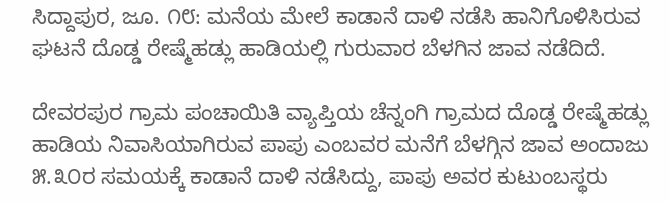ಸಿದ್ದಾಪುರ, ಜೂ. ೧೮: ಮನೆಯ ಮೇಲೆ ಕಾಡಾನೆ ದಾಳಿ ನಡೆಸಿ ಹಾನಿಗೊಳಿಸಿರುವ ಘಟನೆ ದೊಡ್ಡ ರೇಷ್ಮೆಹಡ್ಲು ಹಾಡಿಯಲ್ಲಿ ಗುರುವಾರ ಬೆಳಗಿನ ಜಾವ ನಡೆದಿದೆ.

ದೇವರಪುರ ಗ್ರಾಮ ಪಂಚಾಯಿತಿ ವ್ಯಾಪ್ತಿಯ ಚೆನ್ನಂಗಿ ಗ್ರಾಮದ ದೊಡ್ಡ ರೇಷ್ಮೆಹಡ್ಲು ಹಾಡಿಯ ನಿವಾಸಿಯಾಗಿರುವ ಪಾಪು ಎಂಬವರ ಮನೆಗೆ ಬೆಳಗ್ಗಿನ ಜಾವ ಅಂದಾಜು ೫.೩೦ರ ಸಮಯಕ್ಕೆ ಕಾಡಾನೆ ದಾಳಿ ನಡೆಸಿದ್ದು, ಪಾಪು ಅವರ ಕುಟುಂಬಸ್ಥರು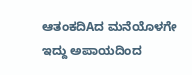ಆತಂಕದಿAದ ಮನೆಯೊಳಗೇ ಇದ್ದು ಅಪಾಯದಿಂದ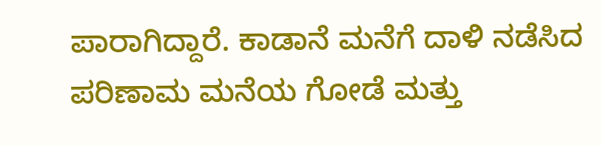ಪಾರಾಗಿದ್ದಾರೆ. ಕಾಡಾನೆ ಮನೆಗೆ ದಾಳಿ ನಡೆಸಿದ ಪರಿಣಾಮ ಮನೆಯ ಗೋಡೆ ಮತ್ತು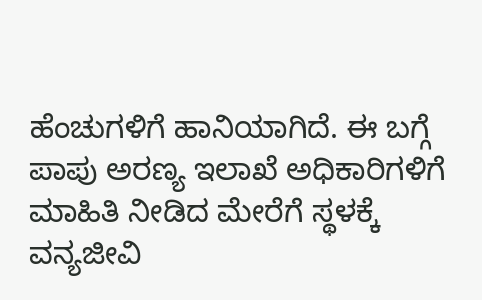ಹೆಂಚುಗಳಿಗೆ ಹಾನಿಯಾಗಿದೆ. ಈ ಬಗ್ಗೆ ಪಾಪು ಅರಣ್ಯ ಇಲಾಖೆ ಅಧಿಕಾರಿಗಳಿಗೆ ಮಾಹಿತಿ ನೀಡಿದ ಮೇರೆಗೆ ಸ್ಥಳಕ್ಕೆ ವನ್ಯಜೀವಿ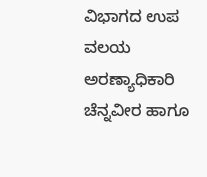ವಿಭಾಗದ ಉಪ ವಲಯ ಅರಣ್ಯಾಧಿಕಾರಿ ಚೆನ್ನವೀರ ಹಾಗೂ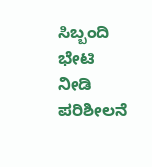ಸಿಬ್ಬಂದಿ ಭೇಟಿ ನೀಡಿ ಪರಿಶೀಲನೆ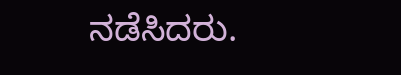ನಡೆಸಿದರು.